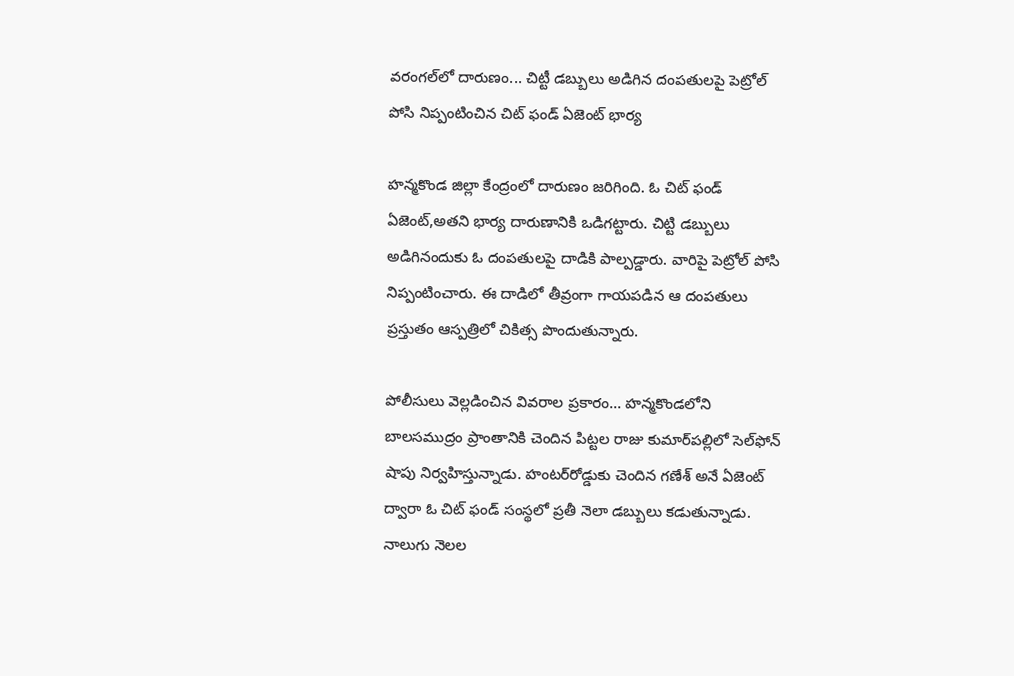వరంగల్‌లో దారుణం... చిట్టీ డబ్బులు అడిగిన దంపతులపై పెట్రోల్ పోసి నిప్పంటించిన చిట్ ఫండ్ ఏజెంట్ భార్య

హన్మకొండ జిల్లా కేంద్రంలో దారుణం జరిగింది. ఓ చిట్ ఫండ్ ఏజెంట్,అతని భార్య దారుణానికి ఒడిగట్టారు. చిట్టి డబ్బులు అడిగినందుకు ఓ దంపతులపై దాడికి పాల్పడ్డారు. వారిపై పెట్రోల్ పోసి నిప్పంటించారు. ఈ దాడిలో తీవ్రంగా గాయపడిన ఆ దంపతులు ప్రస్తుతం ఆస్పత్రిలో చికిత్స పొందుతున్నారు.

పోలీసులు వెల్లడించిన వివరాల ప్రకారం... హన్మకొండలోని బాలసముద్రం ప్రాంతానికి చెందిన పిట్టల రాజు కుమార్‌పల్లిలో సెల్‌ఫోన్ షాపు నిర్వహిస్తున్నాడు. హంటర్‌రోడ్డుకు చెందిన గణేశ్ అనే ఏజెంట్ ద్వారా ఓ చిట్ ఫండ్ సంస్థలో ప్రతీ నెలా డబ్బులు కడుతున్నాడు. నాలుగు నెలల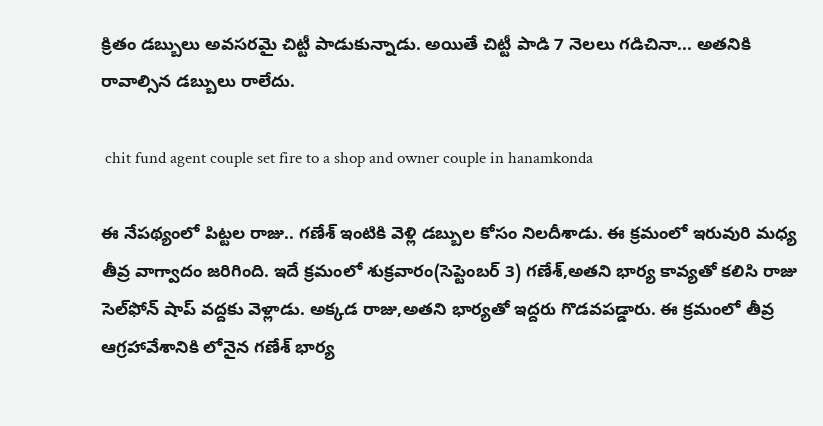క్రితం డబ్బులు అవసరమై చిట్టీ పాడుకున్నాడు. అయితే చిట్టీ పాడి 7 నెలలు గడిచినా... అతనికి రావాల్సిన డబ్బులు రాలేదు.

 chit fund agent couple set fire to a shop and owner couple in hanamkonda

ఈ నేపథ్యంలో పిట్టల రాజు.. గణేశ్ ఇంటికి వెళ్లి డబ్బుల కోసం నిలదీశాడు. ఈ క్రమంలో ఇరువురి మధ్య తీవ్ర వాగ్వాదం జరిగింది. ఇదే క్రమంలో శుక్రవారం(సెప్టెంబర్ 3) గణేశ్,అతని భార్య కావ్యతో కలిసి రాజు సెల్‌ఫోన్ షాప్ వద్దకు వెళ్లాడు. అక్కడ రాజు,అతని భార్యతో ఇద్దరు గొడవపడ్డారు. ఈ క్రమంలో తీవ్ర ఆగ్రహావేశానికి లోనైన గణేశ్ భార్య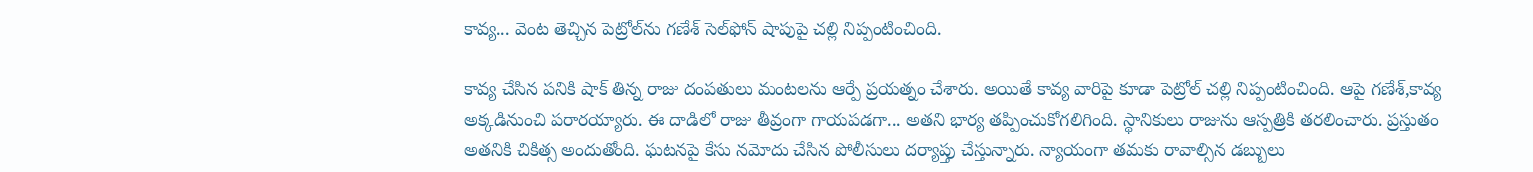కావ్య... వెంట తెచ్చిన పెట్రోల్‌ను గణేశ్ సెల్‌ఫోన్ షాపుపై చల్లి నిప్పంటించింది.

కావ్య చేసిన పనికి షాక్ తిన్న రాజు దంపతులు మంటలను ఆర్పే ప్రయత్నం చేశారు. అయితే కావ్య వారిపై కూడా పెట్రోల్ చల్లి నిప్పంటించింది. ఆపై గణేశ్,కావ్య అక్కడినుంచి పరారయ్యారు. ఈ దాడిలో రాజు తీవ్రంగా గాయపడగా... అతని భార్య తప్పించుకోగలిగింది. స్థానికులు రాజును ఆస్పత్రికి తరలించారు. ప్రస్తుతం అతనికి చికిత్స అందుతోంది. ఘటనపై కేసు నమోదు చేసిన పోలీసులు దర్యాప్తు చేస్తున్నారు. న్యాయంగా తమకు రావాల్సిన డబ్బులు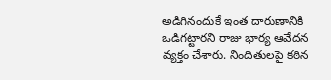అడిగినందుకే ఇంత దారుణానికి ఒడిగట్టారని రాజు భార్య ఆవేదన వ్యక్తం చేశారు. నిందితులపై కఠిన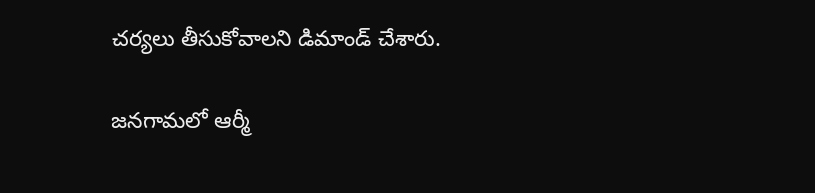చర్యలు తీసుకోవాలని డిమాండ్ చేశారు.

జనగామలో ఆర్మీ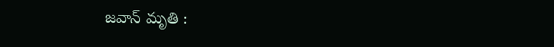జవాన్ మృతి :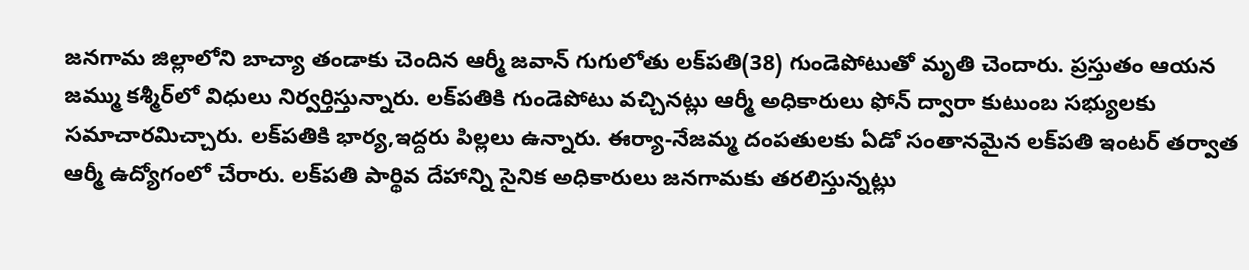జనగామ జిల్లాలోని బాచ్యా తండాకు చెందిన ఆర్మీ జవాన్‌ గుగులోతు లక్‌పతి(38) గుండెపోటుతో మృతి చెందారు. ప్రస్తుతం ఆయన జమ్ము కశ్మీర్‌లో విధులు నిర్వర్తిస్తున్నారు. లక్‌పతికి గుండెపోటు వచ్చినట్లు ఆర్మీ అధికారులు ఫోన్‌ ద్వారా కుటుంబ సభ్యులకు సమాచారమిచ్చారు. లక్‌పతికి భార్య,ఇద్దరు పిల్లలు ఉన్నారు. ఈర్యా-నేజమ్మ దంపతులకు ఏడో సంతానమైన లక్‌పతి ఇంటర్‌ తర్వాత ఆర్మీ ఉద్యోగంలో చేరారు. లక్‌పతి పార్థివ దేహాన్ని సైనిక అధికారులు జనగామకు తరలిస్తున్నట్లు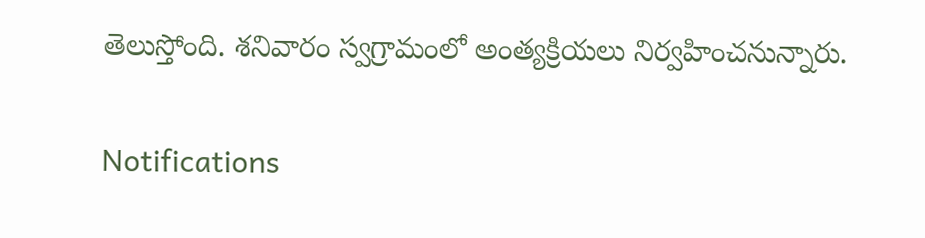తెలుస్తోంది. శనివారం స్వగ్రామంలో అంత్యక్రియలు నిర్వహించనున్నారు.

Notifications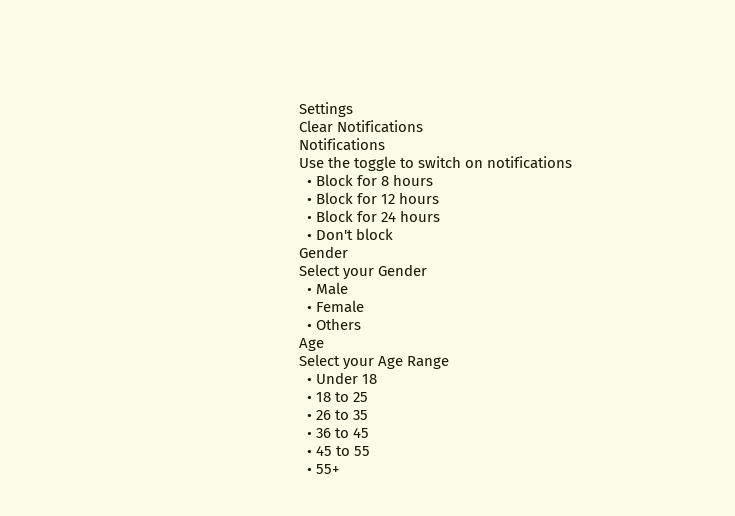Settings
Clear Notifications
Notifications
Use the toggle to switch on notifications
  • Block for 8 hours
  • Block for 12 hours
  • Block for 24 hours
  • Don't block
Gender
Select your Gender
  • Male
  • Female
  • Others
Age
Select your Age Range
  • Under 18
  • 18 to 25
  • 26 to 35
  • 36 to 45
  • 45 to 55
  • 55+